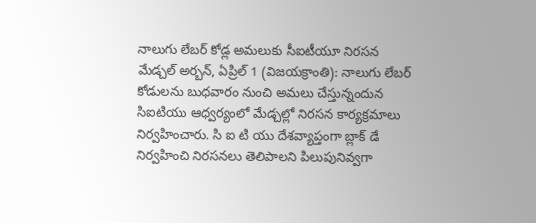నాలుగు లేబర్ కోడ్ల అమలుకు సీఐటీయూ నిరసన
మేడ్చల్ అర్బన్, ఏప్రిల్ 1 (విజయక్రాంతి): నాలుగు లేబర్ కోడులను బుధవారం నుంచి అమలు చేస్తున్నందున సిఐటియు ఆధ్వర్యంలో మేడ్చల్లో నిరసన కార్యక్రమాలు నిర్వహించారు. సి ఐ టి యు దేశవ్యాప్తంగా బ్లాక్ డే నిర్వహించి నిరసనలు తెలిపాలని పిలుపునివ్వగా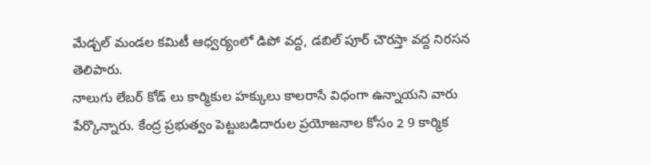మేడ్చల్ మండల కమిటీ ఆధ్వర్యంలో డిపో వద్ద, డబిల్ పూర్ చౌరస్తా వద్ద నిరసన తెలిపారు.
నాలుగు లేబర్ కోడ్ లు కార్మికుల హక్కులు కాలరాసే విధంగా ఉన్నాయని వారు పేర్కొన్నారు. కేంద్ర ప్రభుత్వం పెట్టుబడిదారుల ప్రయోజనాల కోసం 2 9 కార్మిక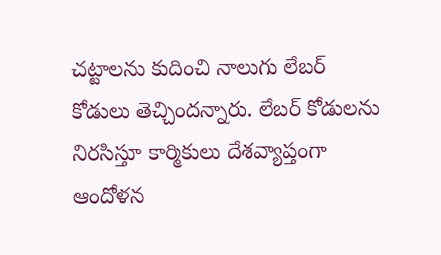చట్టాలను కుదించి నాలుగు లేబర్ కోడులు తెచ్చిందన్నారు. లేబర్ కోడులను నిరసిస్తూ కార్మికులు దేశవ్యాప్తంగా ఆందోళన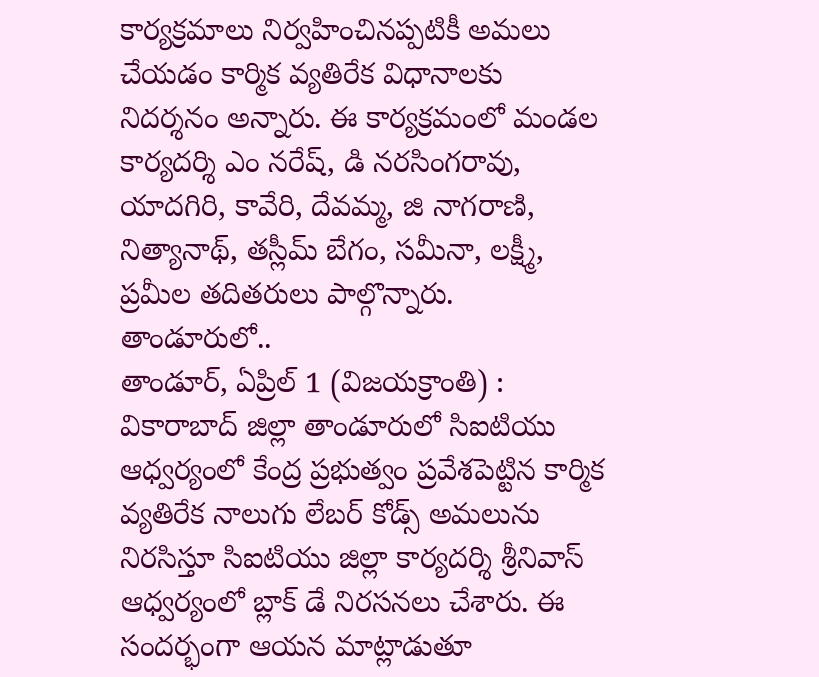కార్యక్రమాలు నిర్వహించినప్పటికీ అమలు చేయడం కార్మిక వ్యతిరేక విధానాలకు నిదర్శనం అన్నారు. ఈ కార్యక్రమంలో మండల కార్యదర్శి ఎం నరేష్, డి నరసింగరావు, యాదగిరి, కావేరి, దేవమ్మ, జి నాగరాణి, నిత్యానాథ్, తస్లీమ్ బేగం, సమీనా, లక్ష్మీ, ప్రమీల తదితరులు పాల్గొన్నారు.
తాండూరులో..
తాండూర్, ఏప్రిల్ 1 (విజయక్రాంతి) : వికారాబాద్ జిల్లా తాండూరులో సిఐటియు ఆధ్వర్యంలో కేంద్ర ప్రభుత్వం ప్రవేశపెట్టిన కార్మిక వ్యతిరేక నాలుగు లేబర్ కోడ్స్ అమలును నిరసిస్తూ సిఐటియు జిల్లా కార్యదర్శి శ్రీనివాస్ ఆధ్వర్యంలో బ్లాక్ డే నిరసనలు చేశారు. ఈ సందర్భంగా ఆయన మాట్లాడుతూ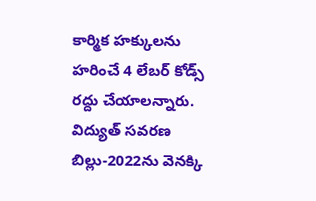కార్మిక హక్కులను హరించే 4 లేబర్ కోడ్స్ రద్దు చేయాలన్నారు. విద్యుత్ సవరణ బిల్లు-2022ను వెనక్కి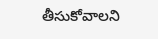తీసుకోవాలని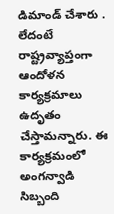డిమాండ్ చేశారు . లేదంటే రాష్ట్రవ్యాప్తంగా ఆందోళన కార్యక్రమాలు ఉదృతం చేస్తామన్నారు. ఈ కార్యక్రమంలో అంగన్వాడి సిబ్బంది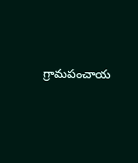గ్రామపంచాయ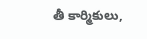తీ కార్మికులు,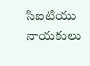సిఐటియు నాయకులు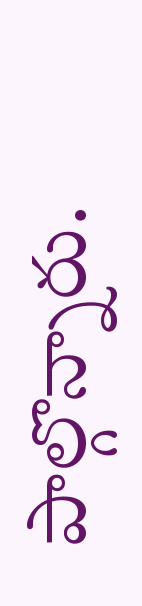పాల్గొన్నారు.